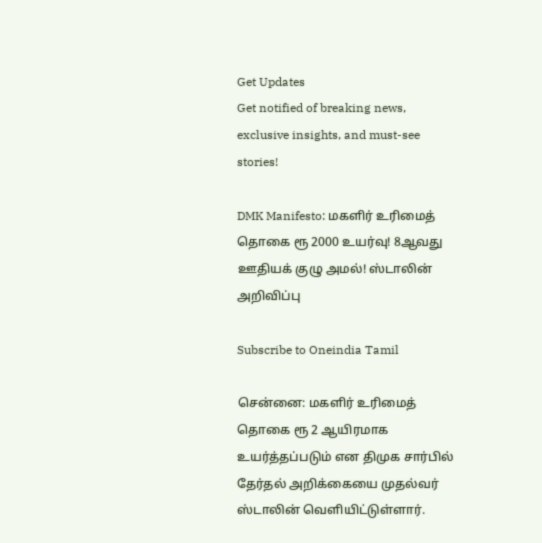Get Updates
Get notified of breaking news, exclusive insights, and must-see stories!

DMK Manifesto: மகளிர் உரிமைத் தொகை ரூ 2000 உயர்வு! 8ஆவது ஊதியக் குழு அமல்! ஸ்டாலின் அறிவிப்பு

Subscribe to Oneindia Tamil

சென்னை: மகளிர் உரிமைத் தொகை ரூ 2 ஆயிரமாக உயர்த்தப்படும் என திமுக சார்பில் தேர்தல் அறிக்கையை முதல்வர் ஸ்டாலின் வெளியிட்டுள்ளார்.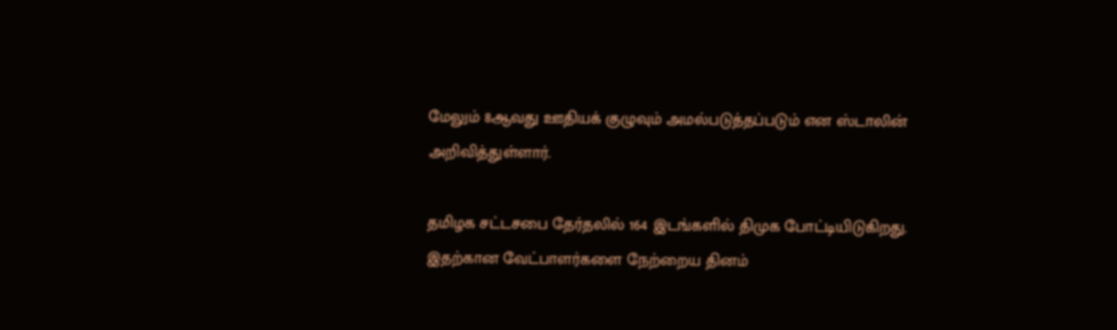மேலும் 8ஆவது ஊதியக் குழுவும் அமல்படுத்தப்படும் என ஸ்டாலின் அறிவித்துள்ளார்.

தமிழக சட்டசபை தேர்தலில் 164 இடங்களில் திமுக போட்டியிடுகிறது. இதற்கான வேட்பாளர்களை நேற்றைய தினம்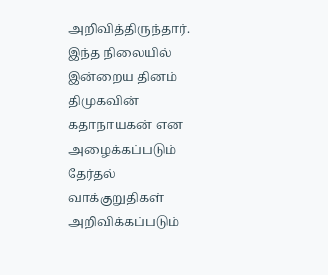அறிவித்திருந்தார். இந்த நிலையில் இன்றைய தினம் திமுகவின் கதாநாயகன் என அழைக்கப்படும் தேர்தல் வாக்குறுதிகள் அறிவிக்கப்படும்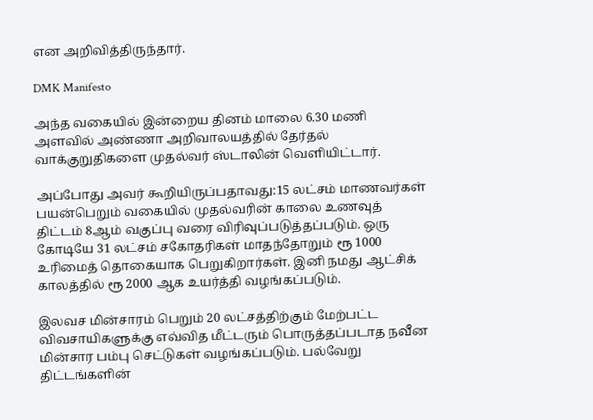என அறிவித்திருந்தார்.

DMK Manifesto

அந்த வகையில் இன்றைய தினம் மாலை 6.30 மணி அளவில் அண்ணா அறிவாலயத்தில் தேர்தல் வாக்குறுதிகளை முதல்வர் ஸ்டாலின் வெளியிட்டார்.

அப்போது அவர் கூறியிருப்பதாவது:15 லட்சம் மாணவர்கள் பயன்பெறும் வகையில் முதல்வரின் காலை உணவுத் திட்டம் 8ஆம் வகுப்பு வரை விரிவுப்படுத்தப்படும். ஒரு கோடியே 31 லட்சம் சகோதரிகள் மாதந்தோறும் ரூ 1000 உரிமைத் தொகையாக பெறுகிறார்கள். இனி நமது ஆட்சிக் காலத்தில் ரூ 2000 ஆக உயர்த்தி வழங்கப்படும்.

இலவச மின்சாரம் பெறும் 20 லட்சத்திற்கும் மேற்பட்ட விவசாயிகளுக்கு எவ்வித மீட்டரும் பொருத்தப்படாத நவீன மின்சார பம்பு செட்டுகள் வழங்கப்படும். பல்வேறு திட்டங்களின்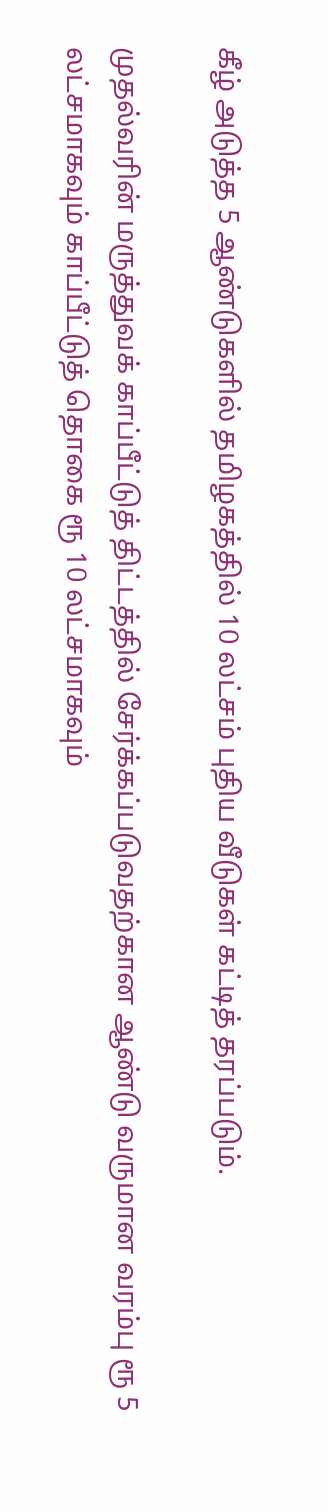கீழ் அடுத்த 5 ஆண்டுகளில் தமிழகத்தில் 10 லட்சம் புதிய வீடுகள் கட்டித் தரப்படும்.

முதல்வரின் மருத்துவக் காப்பீட்டுத் திட்டத்தில் சேர்க்கப்படுவதற்கான ஆண்டு வருமான வரம்பு ரூ 5 லட்சமாகவும் காப்பீட்டுத் தொகை ரூ 10 லட்சமாகவும்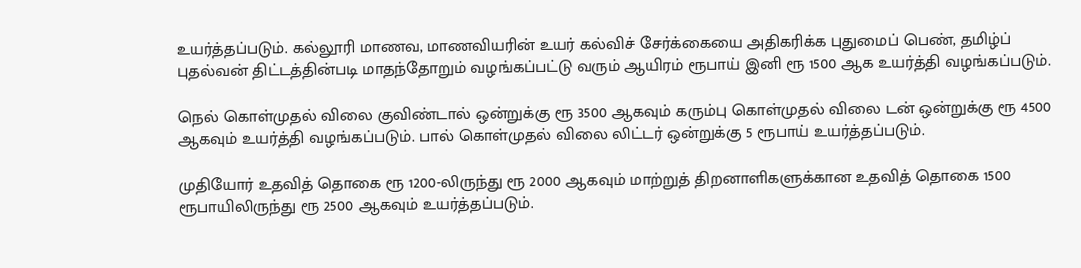உயர்த்தப்படும். கல்லூரி மாணவ, மாணவியரின் உயர் கல்விச் சேர்க்கையை அதிகரிக்க புதுமைப் பெண், தமிழ்ப் புதல்வன் திட்டத்தின்படி மாதந்தோறும் வழங்கப்பட்டு வரும் ஆயிரம் ரூபாய் இனி ரூ 1500 ஆக உயர்த்தி வழங்கப்படும்.

நெல் கொள்முதல் விலை குவிண்டால் ஒன்றுக்கு ரூ 3500 ஆகவும் கரும்பு கொள்முதல் விலை டன் ஒன்றுக்கு ரூ 4500 ஆகவும் உயர்த்தி வழங்கப்படும். பால் கொள்முதல் விலை லிட்டர் ஒன்றுக்கு 5 ரூபாய் உயர்த்தப்படும்.

முதியோர் உதவித் தொகை ரூ 1200-லிருந்து ரூ 2000 ஆகவும் மாற்றுத் திறனாளிகளுக்கான உதவித் தொகை 1500 ரூபாயிலிருந்து ரூ 2500 ஆகவும் உயர்த்தப்படும்.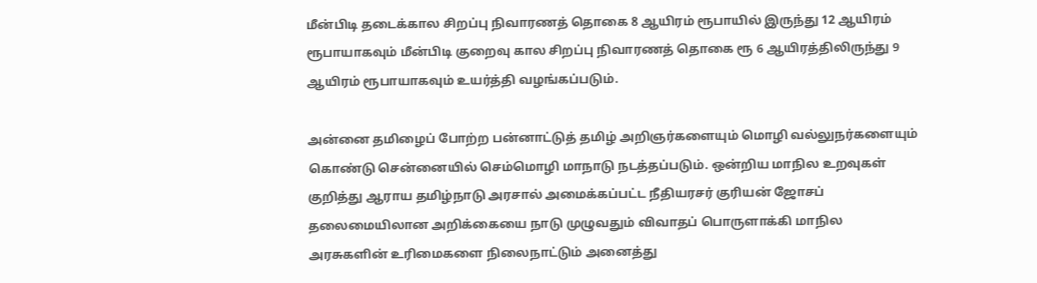மீன்பிடி தடைக்கால சிறப்பு நிவாரணத் தொகை 8 ஆயிரம் ரூபாயில் இருந்து 12 ஆயிரம் ரூபாயாகவும் மீன்பிடி குறைவு கால சிறப்பு நிவாரணத் தொகை ரூ 6 ஆயிரத்திலிருந்து 9 ஆயிரம் ரூபாயாகவும் உயர்த்தி வழங்கப்படும்.

அன்னை தமிழைப் போற்ற பன்னாட்டுத் தமிழ் அறிஞர்களையும் மொழி வல்லுநர்களையும் கொண்டு சென்னையில் செம்மொழி மாநாடு நடத்தப்படும். ஒன்றிய மாநில உறவுகள் குறித்து ஆராய தமிழ்நாடு அரசால் அமைக்கப்பட்ட நீதியரசர் குரியன் ஜோசப் தலைமையிலான அறிக்கையை நாடு முழுவதும் விவாதப் பொருளாக்கி மாநில அரசுகளின் உரிமைகளை நிலைநாட்டும் அனைத்து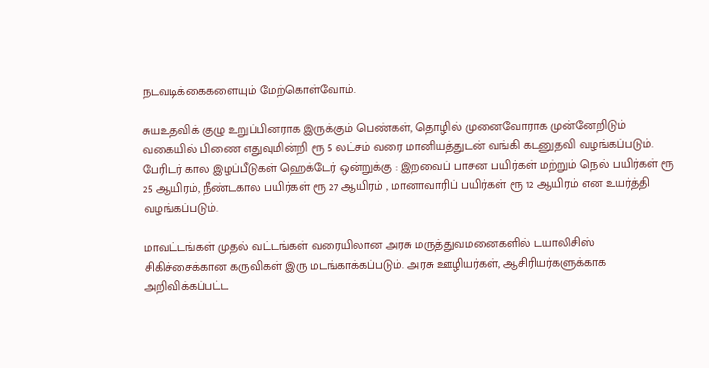நடவடிக்கைகளையும் மேற்கொள்வோம்.

சுயஉதவிக் குழு உறுப்பினராக இருக்கும் பெண்கள், தொழில் முனைவோராக முன்னேறிடும் வகையில் பிணை எதுவுமின்றி ரூ 5 லட்சம் வரை மானியத்துடன் வங்கி கடனுதவி வழங்கப்படும். பேரிடர் கால இழப்பீடுகள் ஹெக்டேர் ஒன்றுக்கு : இறவைப் பாசன பயிர்கள் மற்றும் நெல் பயிர்கள் ரூ 25 ஆயிரம், நீண்டகால பயிர்கள் ரூ 27 ஆயிரம் , மானாவாரிப் பயிர்கள் ரூ 12 ஆயிரம் என உயர்த்தி வழங்கப்படும்.

மாவட்டங்கள் முதல் வட்டங்கள் வரையிலான அரசு மருத்துவமனைகளில் டயாலிசிஸ் சிகிச்சைக்கான கருவிகள் இரு மடங்காக்கப்படும். அரசு ஊழியர்கள், ஆசிரியர்களுக்காக அறிவிக்கப்பட்ட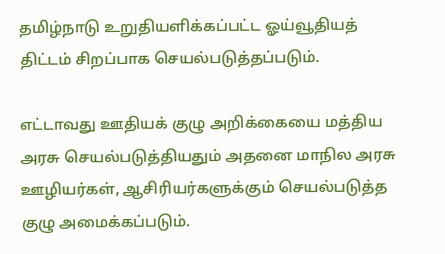தமிழ்நாடு உறுதியளிக்கப்பட்ட ஓய்வூதியத் திட்டம் சிறப்பாக செயல்படுத்தப்படும்.

எட்டாவது ஊதியக் குழு அறிக்கையை மத்திய அரசு செயல்படுத்தியதும் அதனை மாநில அரசு ஊழியர்கள், ஆசிரியர்களுக்கும் செயல்படுத்த குழு அமைக்கப்படும்.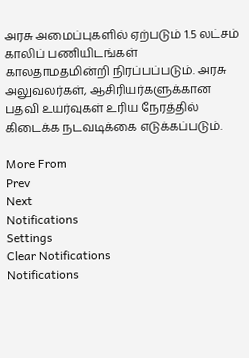அரசு அமைப்புகளில் ஏற்படும் 1.5 லட்சம் காலிப் பணியிடங்கள் காலதாமதமின்றி நிரப்பப்படும். அரசு அலுவலர்கள், ஆசிரியர்களுக்கான பதவி உயர்வுகள் உரிய நேரத்தில் கிடைக்க நடவடிக்கை எடுக்கப்படும்.

More From
Prev
Next
Notifications
Settings
Clear Notifications
Notifications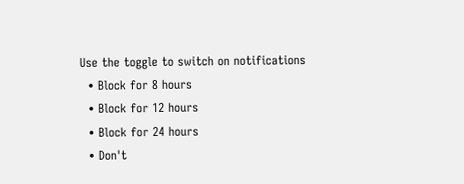Use the toggle to switch on notifications
  • Block for 8 hours
  • Block for 12 hours
  • Block for 24 hours
  • Don't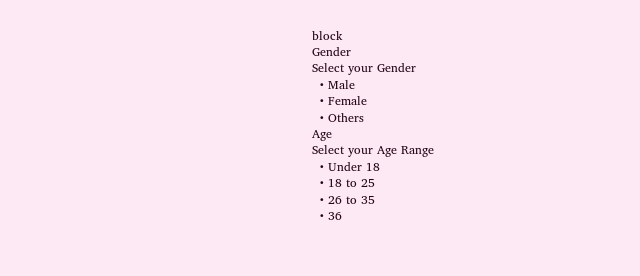block
Gender
Select your Gender
  • Male
  • Female
  • Others
Age
Select your Age Range
  • Under 18
  • 18 to 25
  • 26 to 35
  • 36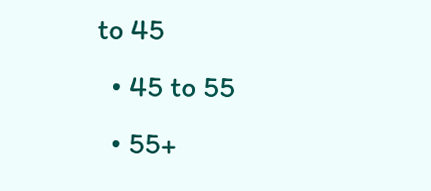to 45
  • 45 to 55
  • 55+